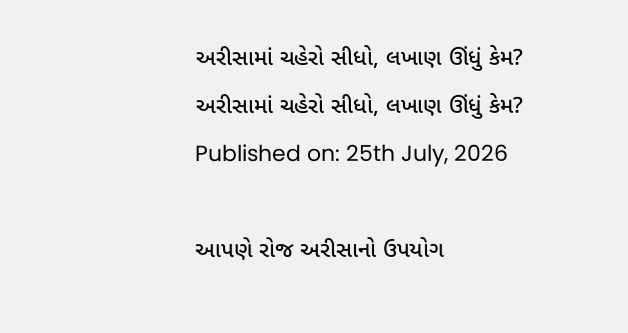અરીસામાં ચહેરો સીધો, લખાણ ઊંધું કેમ?
અરીસામાં ચહેરો સીધો, લખાણ ઊંધું કેમ?
Published on: 25th July, 2026

આપણે રોજ અરીસાનો ઉપયોગ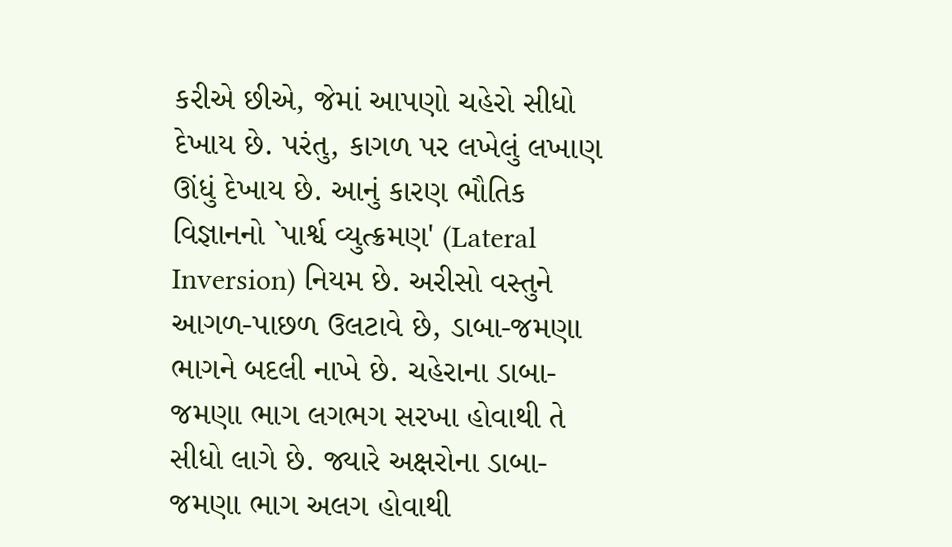કરીએ છીએ, જેમાં આપણો ચહેરો સીધો દેખાય છે. પરંતુ, કાગળ પર લખેલું લખાણ ઊંધું દેખાય છે. આનું કારણ ભૌતિક વિજ્ઞાનનો `પાર્શ્વ વ્યુત્ક્રમણ' (Lateral Inversion) નિયમ છે. અરીસો વસ્તુને આગળ-પાછળ ઉલટાવે છે, ડાબા-જમણા ભાગને બદલી નાખે છે. ચહેરાના ડાબા-જમણા ભાગ લગભગ સરખા હોવાથી તે સીધો લાગે છે. જ્યારે અક્ષરોના ડાબા-જમણા ભાગ અલગ હોવાથી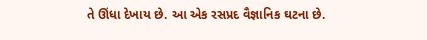તે ઊંધા દેખાય છે. આ એક રસપ્રદ વૈજ્ઞાનિક ઘટના છે.